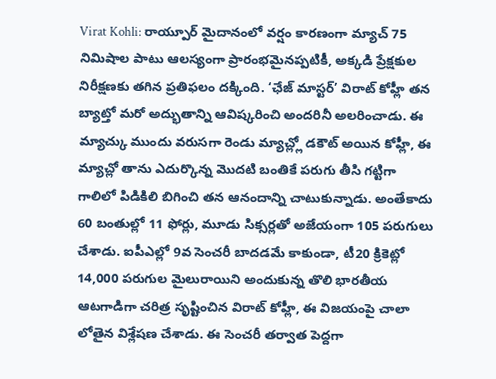Virat Kohli: రాయ్పూర్ మైదానంలో వర్షం కారణంగా మ్యాచ్ 75 నిమిషాల పాటు ఆలస్యంగా ప్రారంభమైనప్పటికీ, అక్కడి ప్రేక్షకుల నిరీక్షణకు తగిన ప్రతిఫలం దక్కింది. ‘ఛేజ్ మాస్టర్’ విరాట్ కోహ్లీ తన బ్యాట్తో మరో అద్భుతాన్ని ఆవిష్కరించి అందరినీ అలరించాడు. ఈ మ్యాచ్కు ముందు వరుసగా రెండు మ్యాచ్ల్లో డకౌట్ అయిన కోహ్లీ, ఈ మ్యాచ్లో తాను ఎదుర్కొన్న మొదటి బంతికే పరుగు తీసి గట్టిగా గాలిలో పిడికిలి బిగించి తన ఆనందాన్ని చాటుకున్నాడు. అంతేకాదు 60 బంతుల్లో 11 ఫోర్లు, మూడు సిక్సర్లతో అజేయంగా 105 పరుగులు చేశాడు. ఐపీఎల్లో 9వ సెంచరీ బాదడమే కాకుండా, టీ20 క్రికెట్లో 14,000 పరుగుల మైలురాయిని అందుకున్న తొలి భారతీయ ఆటగాడిగా చరిత్ర సృష్టించిన విరాట్ కోహ్లీ, ఈ విజయంపై చాలా లోతైన విశ్లేషణ చేశాడు. ఈ సెంచరీ తర్వాత పెద్దగా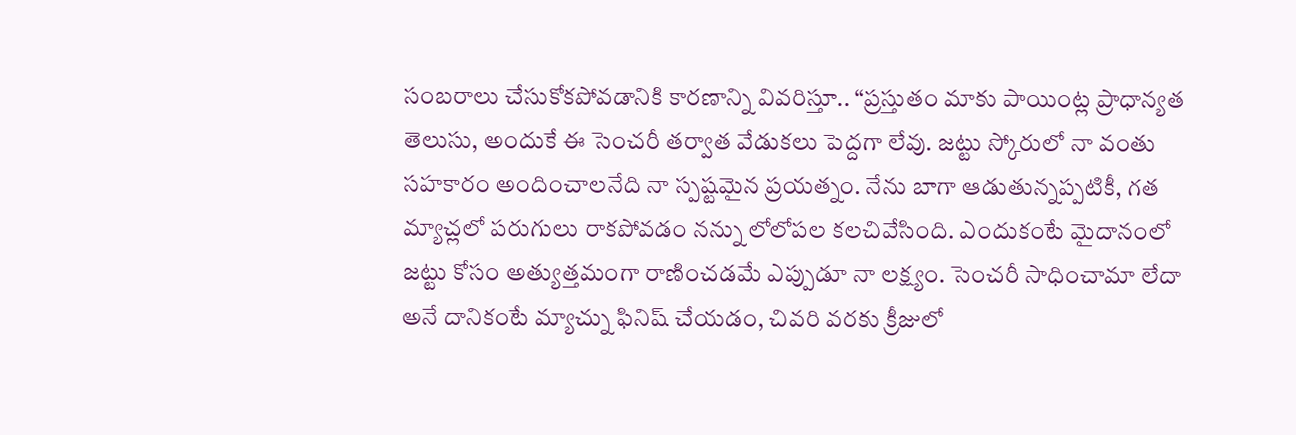సంబరాలు చేసుకోకపోవడానికి కారణాన్ని వివరిస్తూ.. “ప్రస్తుతం మాకు పాయింట్ల ప్రాధాన్యత తెలుసు, అందుకే ఈ సెంచరీ తర్వాత వేడుకలు పెద్దగా లేవు. జట్టు స్కోరులో నా వంతు సహకారం అందించాలనేది నా స్పష్టమైన ప్రయత్నం. నేను బాగా ఆడుతున్నప్పటికీ, గత మ్యాచ్లలో పరుగులు రాకపోవడం నన్ను లోలోపల కలచివేసింది. ఎందుకంటే మైదానంలో జట్టు కోసం అత్యుత్తమంగా రాణించడమే ఎప్పుడూ నా లక్ష్యం. సెంచరీ సాధించామా లేదా అనే దానికంటే మ్యాచ్ను ఫినిష్ చేయడం, చివరి వరకు క్రీజులో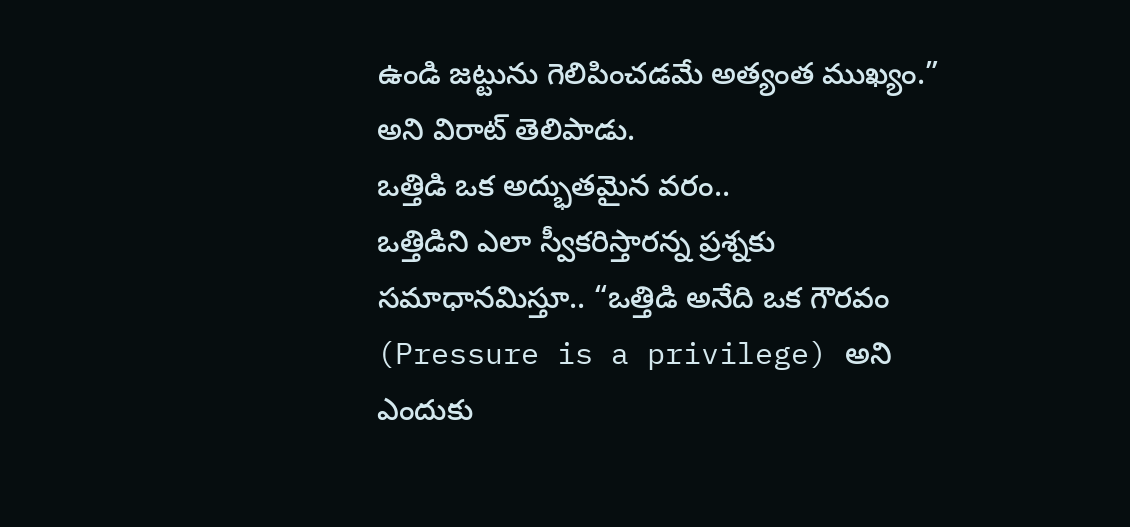ఉండి జట్టును గెలిపించడమే అత్యంత ముఖ్యం.” అని విరాట్ తెలిపాడు.
ఒత్తిడి ఒక అద్భుతమైన వరం..
ఒత్తిడిని ఎలా స్వీకరిస్తారన్న ప్రశ్నకు సమాధానమిస్తూ.. “ఒత్తిడి అనేది ఒక గౌరవం (Pressure is a privilege) అని ఎందుకు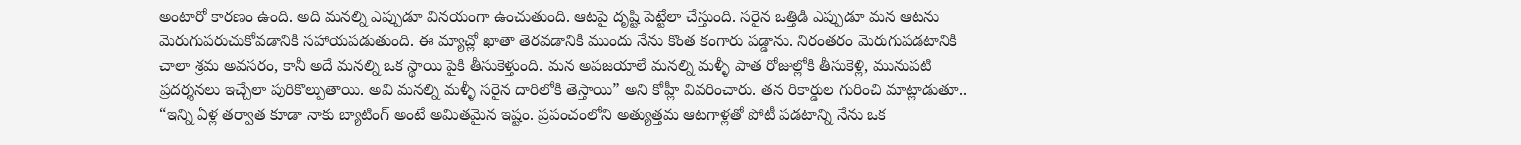అంటారో కారణం ఉంది. అది మనల్ని ఎప్పుడూ వినయంగా ఉంచుతుంది. ఆటపై దృష్టి పెట్టేలా చేస్తుంది. సరైన ఒత్తిడి ఎప్పుడూ మన ఆటను మెరుగుపరుచుకోవడానికి సహాయపడుతుంది. ఈ మ్యాచ్లో ఖాతా తెరవడానికి ముందు నేను కొంత కంగారు పడ్డాను. నిరంతరం మెరుగుపడటానికి చాలా శ్రమ అవసరం, కానీ అదే మనల్ని ఒక స్థాయి పైకి తీసుకెళ్తుంది. మన అపజయాలే మనల్ని మళ్ళీ పాత రోజుల్లోకి తీసుకెళ్లి, మునుపటి ప్రదర్శనలు ఇచ్చేలా పురికొల్పుతాయి. అవి మనల్ని మళ్ళీ సరైన దారిలోకి తెస్తాయి” అని కోహ్లీ వివరించారు. తన రికార్డుల గురించి మాట్లాడుతూ.. “ఇన్ని ఏళ్ల తర్వాత కూడా నాకు బ్యాటింగ్ అంటే అమితమైన ఇష్టం. ప్రపంచంలోని అత్యుత్తమ ఆటగాళ్లతో పోటీ పడటాన్ని నేను ఒక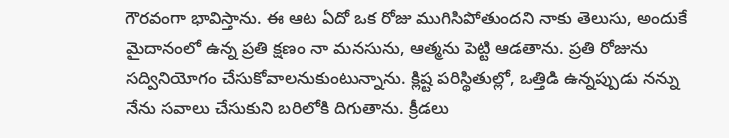గౌరవంగా భావిస్తాను. ఈ ఆట ఏదో ఒక రోజు ముగిసిపోతుందని నాకు తెలుసు, అందుకే మైదానంలో ఉన్న ప్రతి క్షణం నా మనసును, ఆత్మను పెట్టి ఆడతాను. ప్రతి రోజును సద్వినియోగం చేసుకోవాలనుకుంటున్నాను. క్లిష్ట పరిస్థితుల్లో, ఒత్తిడి ఉన్నప్పుడు నన్ను నేను సవాలు చేసుకుని బరిలోకి దిగుతాను. క్రీడలు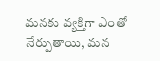మనకు వ్యక్తిగా ఎంతో నేర్పుతాయి, మన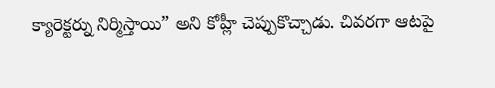క్యారెక్టర్ను నిర్మిస్తాయి” అని కోహ్లీ చెప్పుకొచ్చాడు. చివరగా ఆటపై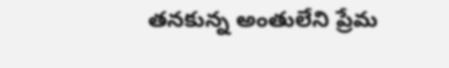తనకున్న అంతులేని ప్రేమ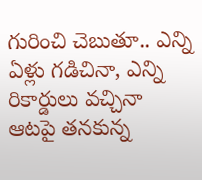గురించి చెబుతూ.. ఎన్ని ఏళ్లు గడిచినా, ఎన్ని రికార్డులు వచ్చినా ఆటపై తనకున్న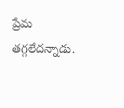ప్రేమ తగ్గలేదన్నాడు.